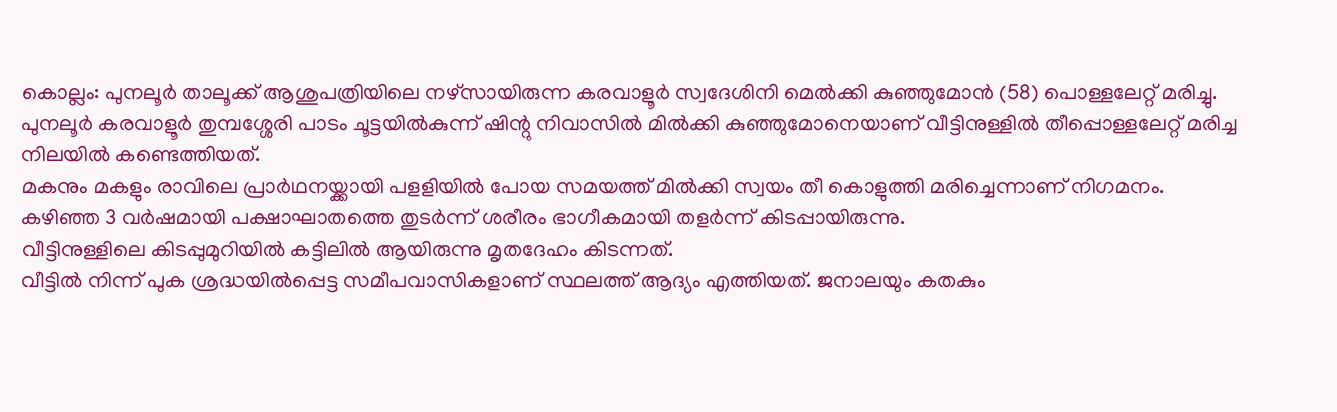കൊല്ലം: പുനലൂർ താലൂക്ക് ആശുപത്രിയിലെ നഴ്സായിരുന്ന കരവാളൂർ സ്വദേശിനി മെൽക്കി കുഞ്ഞുമോൻ (58) പൊള്ളലേറ്റ് മരിച്ചു.
പുനലൂർ കരവാളൂർ തുമ്പശ്ശേരി പാടം ചൂട്ടയിൽകുന്ന് ഷിന്റു നിവാസിൽ മിൽക്കി കുഞ്ഞുമോനെയാണ് വീട്ടിനുള്ളിൽ തീപ്പൊള്ളലേറ്റ് മരിച്ച നിലയിൽ കണ്ടെത്തിയത്.
മകനും മകളും രാവിലെ പ്രാർഥനയ്ക്കായി പളളിയിൽ പോയ സമയത്ത് മിൽക്കി സ്വയം തീ കൊളുത്തി മരിച്ചെന്നാണ് നിഗമനം.
കഴിഞ്ഞ 3 വർഷമായി പക്ഷാഘാതത്തെ തുടർന്ന് ശരീരം ഭാഗീകമായി തളർന്ന് കിടപ്പായിരുന്നു.
വീട്ടിനുള്ളിലെ കിടപ്പുമുറിയിൽ കട്ടിലിൽ ആയിരുന്നു മൃതദേഹം കിടന്നത്.
വീട്ടിൽ നിന്ന് പുക ശ്രദ്ധയിൽപ്പെട്ട സമീപവാസികളാണ് സ്ഥലത്ത് ആദ്യം എത്തിയത്. ജനാലയും കതകും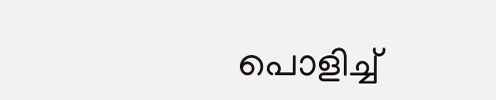പൊളിച്ച്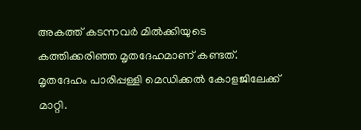അകത്ത് കടന്നവർ മിൽക്കിയുടെ കത്തിക്കരിഞ്ഞ മൃതദേഹമാണ് കണ്ടത്.
മൃതദേഹം പാരിപ്പള്ളി മെഡിക്കൽ കോളജിലേക്ക് മാറ്റി.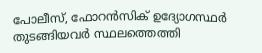പോലീസ്, ഫോറൻസിക് ഉദ്യോഗസ്ഥർ തുടങ്ങിയവർ സ്ഥലത്തെത്തി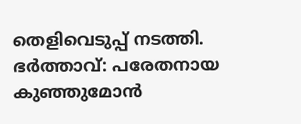തെളിവെടുപ്പ് നടത്തി.
ഭർത്താവ്: പരേതനായ കുഞ്ഞുമോൻ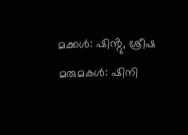മക്കൾ: ഷിൻ്റു, ശ്രീഷ
മരുമകൾ: ഷിനി